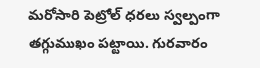మరోసారి పెట్రోల్ ధరలు స్వల్పంగా తగ్గుముఖం పట్టాయి. గురవారం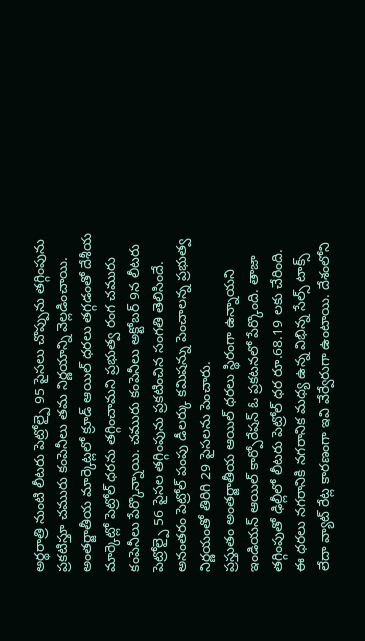అర్థరాత్రి నుంటి లీటరు పెట్రోల్పై 95 పైసలు చొప్పును తగ్గింపును ప్రకటిస్తూ చమురు కంపెనీలు తమ నిర్ణయాన్ని వెల్లడించాయి. అంతర్జాతీయ మార్కెట్లలో క్రూడ్ ఆయిల్ ధరలు తగ్గడంతో దేశీయ మార్కెట్లో పెట్రోల్ ధరను తగ్గించామని ప్రభుత్వ రంగ చమురు కంపెనీలు పేర్కొన్నాయి. చమురు కంపెనీలు అక్టోబర్ 9న లీటరు పెట్రోల్పై 56 పైసల తగ్గింపును ప్రకటించిన సంగతి తెలిసిందే. అనంతరం పెట్రోల్ పంపు డీలర్కు కమిషన్ను పెంచాలన్న ప్రభుత్వ నిర్ణయంతో తిరిగి 29 పైసలను పెంచారు.
ప్రస్తుతం అంతర్జాతీయ ఆయిల్ ధరలు స్థిరంగా ఉన్నాయని ఇండియన్ ఆయిల్ కార్పోరేషన్ ఓ ప్రకటనలో పేర్కొంది. తాజా తగ్గింపుతో ఢిల్లీలో లీటరు పెట్రోల్ ధర రూ.68.19 లకు చేరింది. ఈ ధరలు నగరానికి నగరానిక మధ్య ఉన్న విభిన్న సేల్స్ టాక్స్ లేదా వ్యాట్ రేట్ల కారణంగా ఇవి వేర్వేరుగా ఉంటాయి. దేశంలోని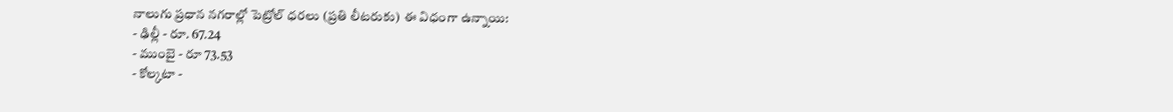నాలుగు ప్రధాన నగరాల్లో పెట్రోల్ ధరలు (ప్రతి లీటరుకు) ఈ విధంగా ఉన్నాయి:
- ఢిల్లీ - రూ. 67.24
- ముంబై - రూ 73.53
- కోల్కటా -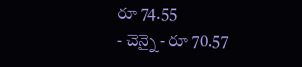రూ 74.55
- చెన్నై - రూ 70.57